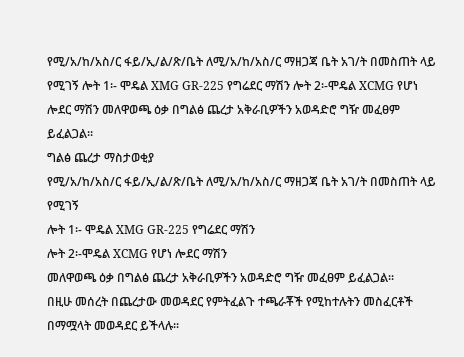የሚ/አ/ከ/አስ/ር ፋይ/ኢ/ል/ጽ/ቤት ለሚ/አ/ከ/አስ/ር ማዘጋጃ ቤት አገ/ት በመስጠት ላይ የሚገኝ ሎት 1፡- ሞዴል XMG GR-225 የግሬደር ማሽን ሎት 2፡-ሞዴል XCMG የሆነ ሎደር ማሽን መለዋወጫ ዕቃ በግልፅ ጨረታ አቅራቢዎችን አወዳድሮ ግዥ መፈፀም ይፈልጋል፡፡
ግልፅ ጨረታ ማስታወቂያ
የሚ/አ/ከ/አስ/ር ፋይ/ኢ/ል/ጽ/ቤት ለሚ/አ/ከ/አስ/ር ማዘጋጃ ቤት አገ/ት በመስጠት ላይ የሚገኝ
ሎት 1፡- ሞዴል XMG GR-225 የግሬደር ማሽን
ሎት 2፡-ሞዴል XCMG የሆነ ሎደር ማሽን
መለዋወጫ ዕቃ በግልፅ ጨረታ አቅራቢዎችን አወዳድሮ ግዥ መፈፀም ይፈልጋል፡፡
በዚሁ መሰረት በጨረታው መወዳደር የምትፈልጉ ተጫራቾች የሚከተሉትን መስፈርቶች በማሟላት መወዳደር ይችላሉ፡፡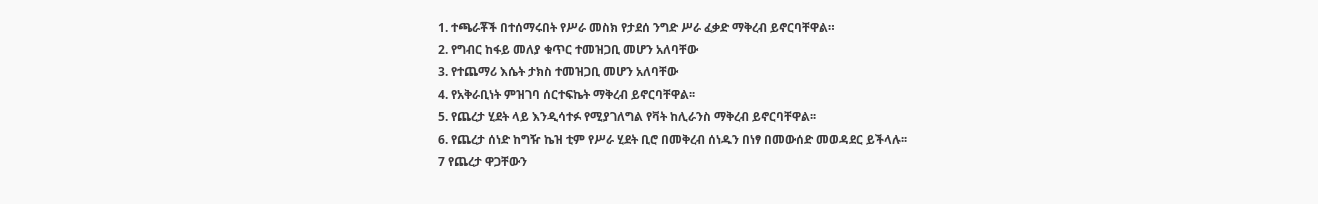1. ተጫራቾች በተሰማሩበት የሥራ መስክ የታደሰ ንግድ ሥራ ፈቃድ ማቅረብ ይኖርባቸዋል።
2. የግብር ከፋይ መለያ ቁጥር ተመዝጋቢ መሆን አለባቸው
3. የተጨማሪ እሴት ታክስ ተመዝጋቢ መሆን አለባቸው
4. የአቅራቢነት ምዝገባ ሰርተፍኬት ማቅረብ ይኖርባቸዋል፡፡
5. የጨረታ ሂደት ላይ እንዲሳተፉ የሚያገለግል የቫት ከሊራንስ ማቅረብ ይኖርባቸዋል፡፡
6. የጨረታ ሰነድ ከግዥ ኬዝ ቲም የሥራ ሂደት ቢሮ በመቅረብ ሰነዱን በነፃ በመውሰድ መወዳደር ይችላሉ፡፡
7 የጨረታ ዋጋቸውን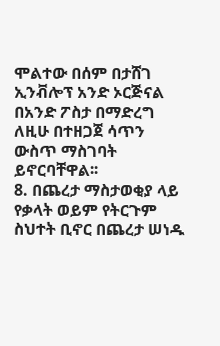ሞልተው በሰም በታሸገ ኢንቭሎፕ አንድ ኦርጅናል በአንድ ፖስታ በማድረግ ለዚሁ በተዘጋጀ ሳጥን ውስጥ ማስገባት ይኖርባቸዋል፡፡
8. በጨረታ ማስታወቂያ ላይ የቃላት ወይም የትርጉም ስህተት ቢኖር በጨረታ ሠነዱ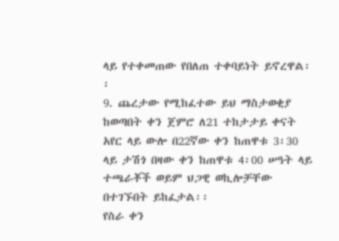ላይ የተቀመጠው የበለጠ ተቀባይነት ይኖረዋል፡፡
9. ጨረታው የሚከፈተው ይህ ማስታወቂያ ከወጣበት ቀን ጀምሮ ለ21 ተከታታይ ቀናት አየር ላይ ውሎ በ22ኛው ቀን ከጠዋቱ 3፡30 ላይ ታሽጎ በዛው ቀን ከጠዋቱ 4፡00 ሠዓት ላይ ተጫራቾች ወይም ህጋዊ ወኪሎቻቸው በተገኙበት ይከፈታል፡፡
የስራ ቀን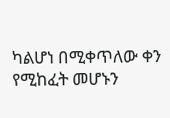ካልሆነ በሚቀጥለው ቀን የሚከፈት መሆኑን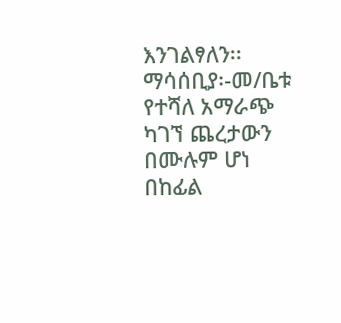እንገልፃለን፡፡
ማሳሰቢያ፡-መ/ቤቱ የተሻለ አማራጭ ካገኘ ጨረታውን በሙሉም ሆነ በከፊል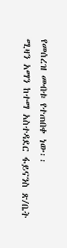የመሰረዝ መብቱ የተጠበቀ ነው፡፡
ሚዛን አማን ከተማ አስተዳደር ፋይናንስ ጽ/ቤት